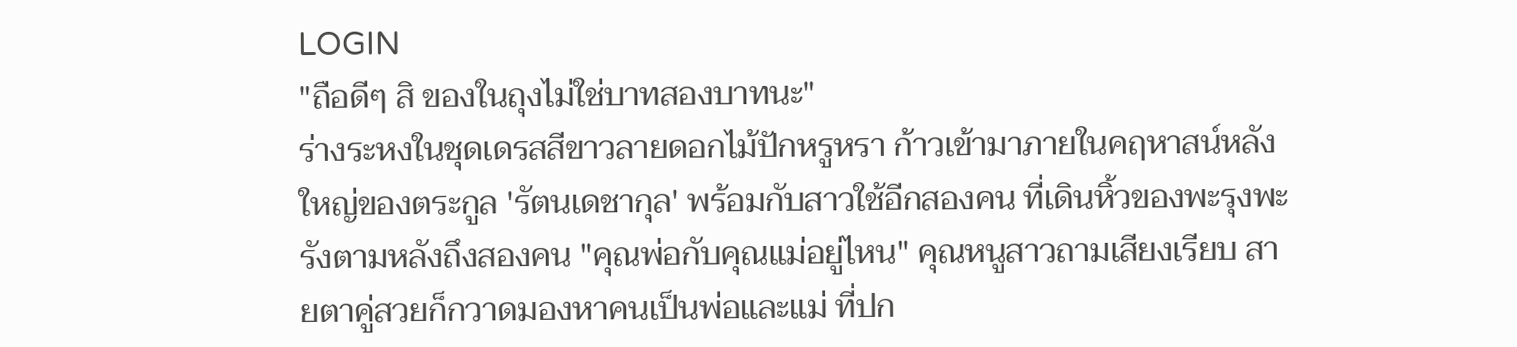LOGIN
"ถือดีๆ สิ ของในถุงไม่ใช่บาทสองบาทนะ"
ร่างระหงในชุดเดรสสีขาวลายดอกไม้ปักหรูหรา ก้าวเข้ามาภายในคฤหาสน์หลังใหญ่ของตระกูล 'รัตนเดชากุล' พร้อมกับสาวใช้อีกสองคน ที่เดินหิ้วของพะรุงพะรังตามหลังถึงสองคน "คุณพ่อกับคุณแม่อยู่ไหน" คุณหนูสาวถามเสียงเรียบ สายตาคู่สวยก็กวาดมองหาคนเป็นพ่อและแม่ ที่ปก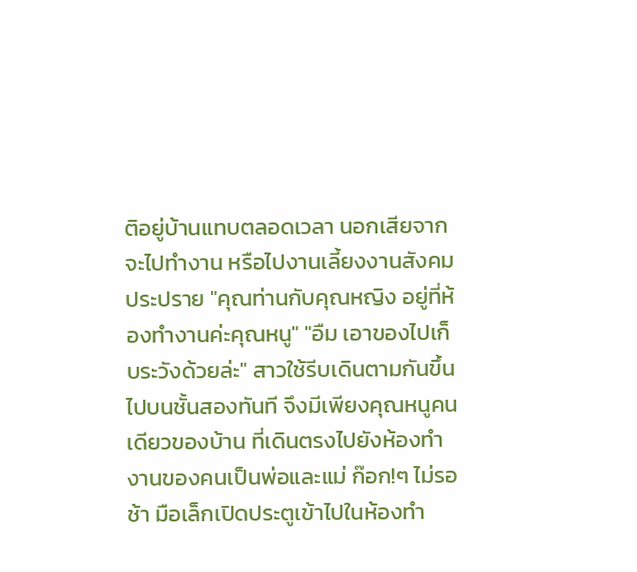ติอยู่บ้านแทบตลอดเวลา นอกเสียจากจะไปทำงาน หรือไปงานเลี้ยงงานสังคมประปราย "คุณท่านกับคุณหญิง อยู่ที่ห้องทำงานค่ะคุณหนู" "อืม เอาของไปเก็บระวังด้วยล่ะ" สาวใช้รีบเดินตามกันขึ้นไปบนชั้นสองทันที จึงมีเพียงคุณหนูคนเดียวของบ้าน ที่เดินตรงไปยังห้องทำงานของคนเป็นพ่อและแม่ ก๊อก!ๆ ไม่รอช้า มือเล็กเปิดประตูเข้าไปในห้องทำ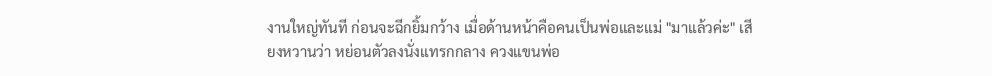งานใหญ่ทันที ก่อนจะฉีกยิ้มกว้าง เมื่อด้านหน้าคือคนเป็นพ่อและแม่ "มาแล้วค่ะ" เสียงหวานว่า หย่อนตัวลงนั่งแทรกกลาง ควงแขนพ่อ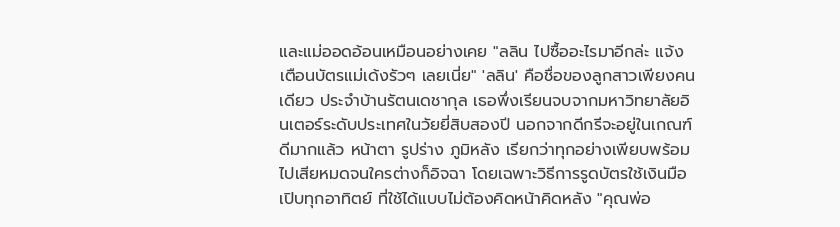และแม่ออดอ้อนเหมือนอย่างเคย "ลลิน ไปซื้ออะไรมาอีกล่ะ แจ้งเตือนบัตรแม่เด้งรัวๆ เลยเนี่ย" 'ลลิน' คือชื่อของลูกสาวเพียงคนเดียว ประจำบ้านรัตนเดชากุล เธอพึ่งเรียนจบจากมหาวิทยาลัยอินเตอร์ระดับประเทศในวัยยี่สิบสองปี นอกจากดีกรีจะอยู่ในเกณฑ์ดีมากแล้ว หน้าตา รูปร่าง ภูมิหลัง เรียกว่าทุกอย่างเพียบพร้อมไปเสียหมดจนใครต่างก็อิจฉา โดยเฉพาะวิธีการรูดบัตรใช้เงินมือเปิบทุกอาทิตย์ ที่ใช้ได้แบบไม่ต้องคิดหน้าคิดหลัง "คุณพ่อ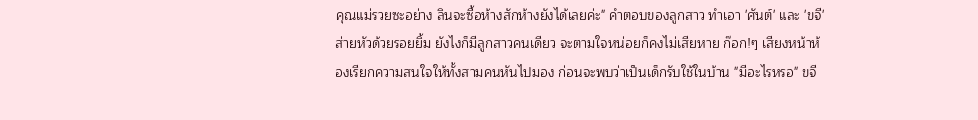คุณแม่รวยซะอย่าง ลินจะซื้อห้างสักห้างยังได้เลยค่ะ" คำตอบของลูกสาว ทำเอา 'ศันต์' และ 'ขจี' ส่ายหัวด้วยรอยยิ้ม ยังไงก็มีลูกสาวคนเดียว จะตามใจหน่อยก็คงไม่เสียหาย ก๊อก!ๆ เสียงหน้าห้องเรียกความสนใจให้ทั้งสามคนหันไปมอง ก่อนจะพบว่าเป็นเด็กรับใช้ในบ้าน "มีอะไรหรอ" ขจี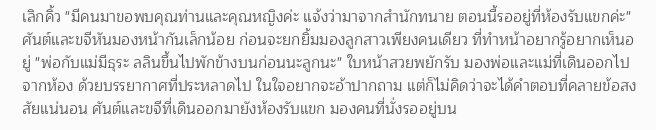เลิกคิ้ว "มีคนมาขอพบคุณท่านและคุณหญิงค่ะ แจ้งว่ามาจากสำนักทนาย ตอนนี้รออยู่ที่ห้องรับแขกค่ะ" ศันต์และขจีหันมองหน้ากันเล็กน้อย ก่อนจะยกยิ้มมองลูกสาวเพียงคนเดียว ที่ทำหน้าอยากรู้อยากเห็นอยู่ "พ่อกับแม่มีธุระ ลลินขึ้นไปพักข้างบนก่อนนะลูกนะ" ใบหน้าสวยพยักรับ มองพ่อและแม่ที่เดินออกไปจากห้อง ด้วยบรรยากาศที่ประหลาดไป ในใจอยากจะอ้าปากถาม แต่ก็ไม่คิดว่าจะได้คำตอบที่คลายข้อสงสัยแน่นอน ศันต์และขจีที่เดินออกมายังห้องรับแขก มองคนที่นั่งรออยู่บน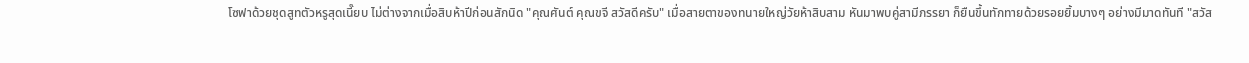โซฟาด้วยชุดสูทตัวหรูสุดเนี๊ยบ ไม่ต่างจากเมื่อสิบห้าปีก่อนสักนิด "คุณศันต์ คุณขจี สวัสดีครับ" เมื่อสายตาของทนายใหญ่วัยห้าสิบสาม หันมาพบคู่สามีภรรยา ก็ยืนขึ้นทักทายด้วยรอยยิ้มบางๆ อย่างมีมาดทันที "สวัส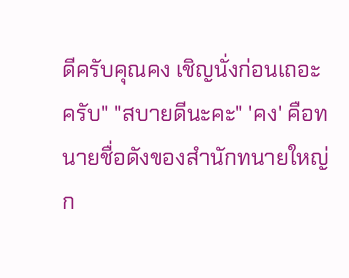ดีครับคุณคง เชิญนั่งก่อนเถอะครับ" "สบายดีนะคะ" 'คง' คือทนายชื่อดังของสำนักทนายใหญ่ก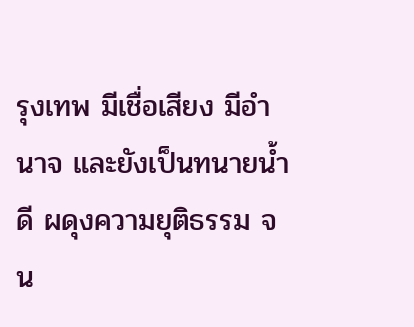รุงเทพ มีเชื่อเสียง มีอำนาจ และยังเป็นทนายน้ำดี ผดุงความยุติธรรม จน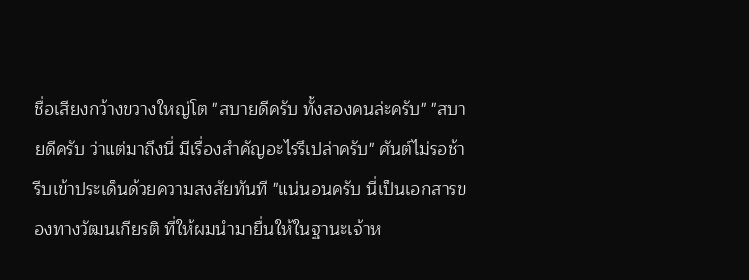ชื่อเสียงกว้างขวางใหญ่โต "สบายดีครับ ทั้งสองคนล่ะครับ" "สบายดีครับ ว่าแต่มาถึงนี่ มีเรื่องสำคัญอะไรรึเปล่าครับ" ศันต์ไม่รอช้า รีบเข้าประเด็นด้วยความสงสัยทันที "แน่นอนครับ นี่เป็นเอกสารของทางวัฒนเกียรติ ที่ให้ผมนำมายื่นให้ในฐานะเจ้าห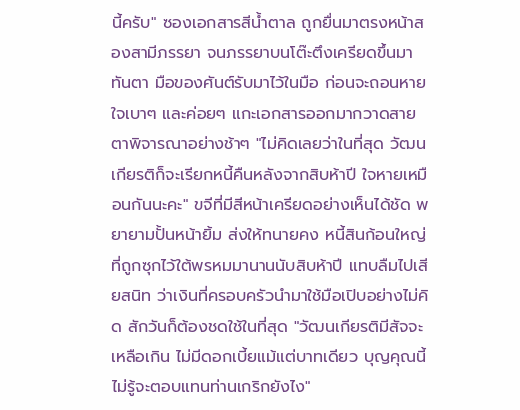นี้ครับ" ซองเอกสารสีน้ำตาล ถูกยื่นมาตรงหน้าสองสามีภรรยา จนภรรยาบนโต๊ะตึงเครียดขึ้นมาทันตา มือของศันต์รับมาไว้ในมือ ก่อนจะถอนหายใจเบาๆ และค่อยๆ แกะเอกสารออกมากวาดสายตาพิจารณาอย่างช้าๆ "ไม่คิดเลยว่าในที่สุด วัฒนเกียรติก็จะเรียกหนี้คืนหลังจากสิบห้าปี ใจหายเหมือนกันนะคะ" ขจีที่มีสีหน้าเครียดอย่างเห็นได้ชัด พยายามปั้นหน้ายิ้ม ส่งให้ทนายคง หนี้สินก้อนใหญ่ที่ถูกซุกไว้ใต้พรหมมานานนับสิบห้าปี แทบลืมไปเสียสนิท ว่าเงินที่ครอบครัวนำมาใช้มือเปิบอย่างไม่คิด สักวันก็ต้องชดใช้ในที่สุด "วัฒนเกียรติมีสัจจะเหลือเกิน ไม่มีดอกเบี้ยแม้แต่บาทเดียว บุญคุณนี้ไม่รู้จะตอบแทนท่านเกริกยังไง"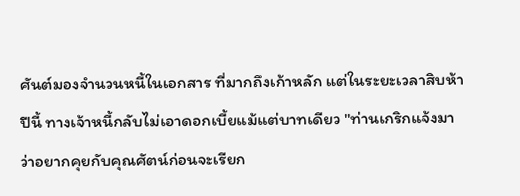ศันต์มองจำนวนหนี้ในเอกสาร ที่มากถึงเก้าหลัก แต่ในระยะเวลาสิบห้าปีนี้ ทางเจ้าหนี้กลับไม่เอาดอกเบี้ยแม้แต่บาทเดียว "ท่านเกริกแจ้งมาว่าอยากคุยกับคุณศัตน์ก่อนจะเรียก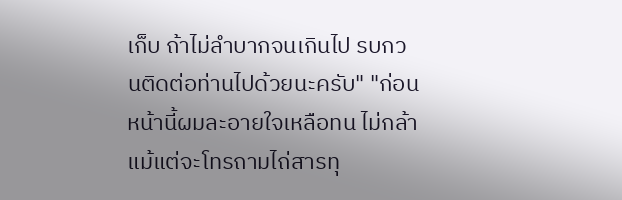เก็บ ถ้าไม่ลำบากจนเกินไป รบกวนติดต่อท่านไปด้วยนะครับ" "ก่อนหน้านี้ผมละอายใจเหลือทน ไม่กล้าแม้แต่จะโทรถามไถ่สารทุ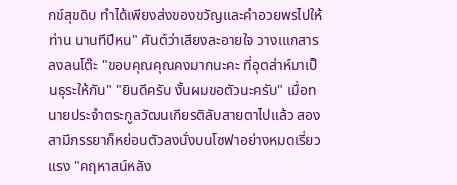กข์สุขดิบ ทำได้เพียงส่งของขวัญและคำอวยพรไปให้ท่าน นานทีปีหน" ศันต์ว่าเสียงละอายใจ วางเแกสารลงลนโต๊ะ "ขอบคุณคุณคงมากนะคะ ที่อุตส่าห์มาเป็นธุระให้กัน" "ยินดีครับ งั้นผมขอตัวนะครับ" เมื่อทนายประจำตระกูลวัฒนเกียรติลับสายตาไปแล้ว สองสามีภรรยาก็หย่อนตัวลงนั่งบนโซฟาอย่างหมดเรี่ยวแรง "คฤหาสน์หลัง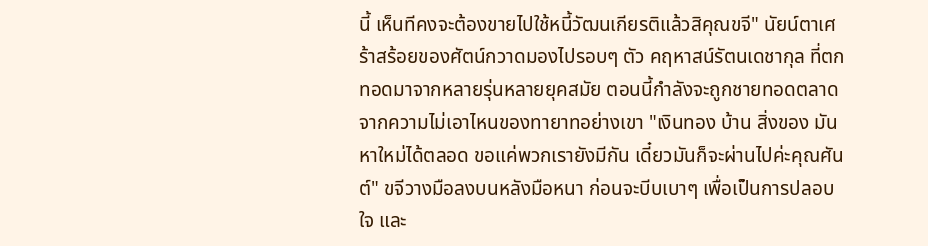นี้ เห็นทีคงจะต้องขายไปใช้หนี้วัฒนเกียรติแล้วสิคุณขจี" นัยน์ตาเศร้าสร้อยของศัตน์กวาดมองไปรอบๆ ตัว คฤหาสน์รัตนเดชากุล ที่ตกทอดมาจากหลายรุ่นหลายยุคสมัย ตอนนี้กำลังจะถูกชายทอดตลาดจากความไม่เอาไหนของทายาทอย่างเขา "เงินทอง บ้าน สิ่งของ มันหาใหม่ได้ตลอด ขอแค่พวกเรายังมีกัน เดี๋ยวมันก็จะผ่านไปค่ะคุณศันต์" ขจีวางมือลงบนหลังมือหนา ก่อนจะบีบเบาๆ เพื่อเป็นการปลอบใจ และ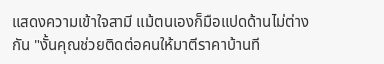แสดงความเข้าใจสามี แม้ตนเองก็มือแปดด้านไม่ต่างกัน "งั้นคุณช่วยติดต่อคนให้มาตีราคาบ้านที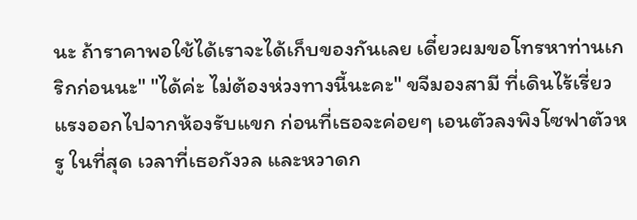นะ ถ้าราคาพอใช้ได้เราจะได้เก็บของกันเลย เดี๋ยวผมขอโทรหาท่านเกริกก่อนนะ" "ได้ค่ะ ไม่ต้องห่วงทางนี้นะคะ" ขจีมองสามี ที่เดินไร้เรี่ยวแรงออกไปจากห้องรับแขก ก่อนที่เธอจะค่อยๆ เอนตัวลงพิงโซฟาตัวหรู ในที่สุด เวลาที่เธอกังวล และหวาดก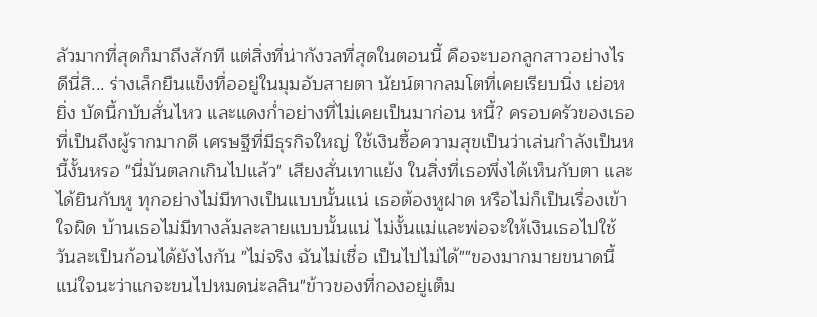ลัวมากที่สุดก็มาถึงสักที แต่สิ่งที่น่ากังวลที่สุดในตอนนี้ คือจะบอกลูกสาวอย่างไรดีนี่สิ... ร่างเล็กยืนแข็งทื่ออยู่ในมุมอับสายตา นัยน์ตากลมโตที่เคยเรียบนิ่ง เย่อหยิ่ง บัดนี้กบับสั่นไหว และแดงก่ำอย่างที่ไม่เคยเป็นมาก่อน หนี้? ครอบครัวของเธอที่เป็นถึงผู้รากมากดี เศรษฐีที่มีธุรกิจใหญ่ ใช้เงินซื้อความสุขเป็นว่าเล่นกำลังเป็นหนี้งั้นหรอ "นี่มันตลกเกินไปแล้ว" เสียงสั่นเทาแย้ง ในสิ่งที่เธอพึ่งได้เห็นกับตา และได้ยินกับหู ทุกอย่างไม่มีทางเป็นแบบนั้นแน่ เธอต้องหูฝาด หรือไม่ก็เป็นเรื่องเข้าใจผิด บ้านเธอไม่มีทางล้มละลายแบบนั้นแน่ ไม่งั้นแม่และพ่อจะให้เงินเธอไปใช้วันละเป็นก้อนได้ยังไงกัน "ไม่จริง ฉันไม่เชื่อ เป็นไปไม่ได้""ของมากมายขนาดนี้ แน่ใจนะว่าแกจะขนไปหมดน่ะลลิน"ข้าวของที่กองอยู่เต็ม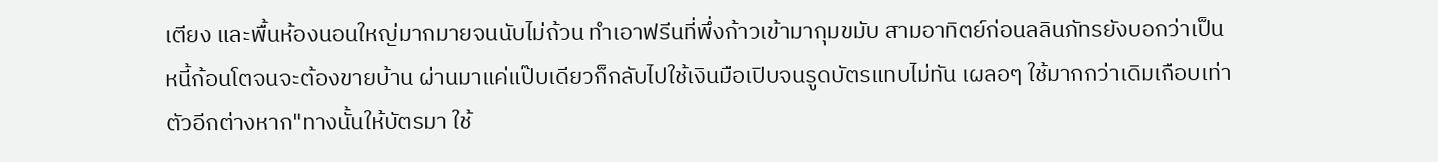เตียง และพื้นห้องนอนใหญ่มากมายจนนับไม่ถ้วน ทำเอาฟรีนที่พึ่งก้าวเข้ามากุมขมับ สามอาทิตย์ก่อนลลินภัทรยังบอกว่าเป็นหนี้ก้อนโตจนจะต้องขายบ้าน ผ่านมาแค่แป๊บเดียวก็กลับไปใช้เงินมือเปิบจนรูดบัตรแทบไม่ทัน เผลอๆ ใช้มากกว่าเดิมเกือบเท่าตัวอีกต่างหาก"ทางนั้นให้บัตรมา ใช้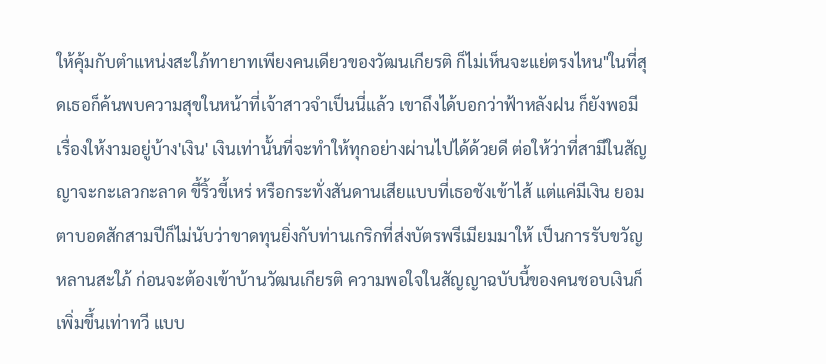ให้คุ้มกับตำแหน่งสะใภ้ทายาทเพียงคนเดียวของวัฒนเกียรติ ก็ไม่เห็นจะแย่ตรงไหน"ในที่สุดเธอก็ค้นพบความสุขในหน้าที่เจ้าสาวจำเป็นนี่แล้ว เขาถึงได้บอกว่าฟ้าหลังฝน ก็ยังพอมีเรื่องให้งามอยู่บ้าง'เงิน' เงินเท่านั้นที่จะทำให้ทุกอย่างผ่านไปได้ด้วยดี ต่อให้ว่าที่สามีในสัญญาจะกะเลวกะลาด ขี้ริ้วขี้เหร่ หรือกระทั่งสันดานเสียแบบที่เธอชังเข้าไส้ แต่แค่มีเงิน ยอมตาบอดสักสามปีก็ไม่นับว่าขาดทุนยิ่งกับท่านเกริกที่ส่งบัตรพรีเมียมมาให้ เป็นการรับขวัญหลานสะใภ้ ก่อนจะต้องเข้าบ้านวัฒนเกียรติ ความพอใจในสัญญาฉบับนี้ของคนชอบเงินก็เพิ่มขึ้นเท่าทวี แบบ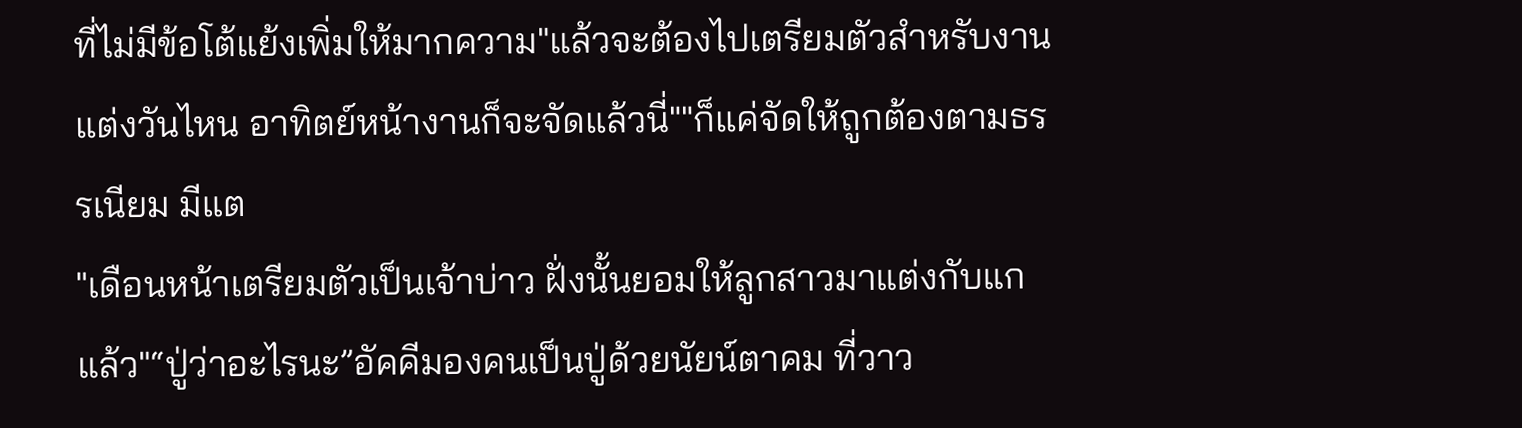ที่ไม่มีข้อโต้แย้งเพิ่มให้มากความ"แล้วจะต้องไปเตรียมตัวสำหรับงานแต่งวันไหน อาทิตย์หน้างานก็จะจัดแล้วนี่""ก็แค่จัดให้ถูกต้องตามธรรเนียม มีแต
"เดือนหน้าเตรียมตัวเป็นเจ้าบ่าว ฝั่งนั้นยอมให้ลูกสาวมาแต่งกับแกแล้ว"“ปู่ว่าอะไรนะ”อัคคีมองคนเป็นปู่ด้วยนัยน์ตาคม ที่วาว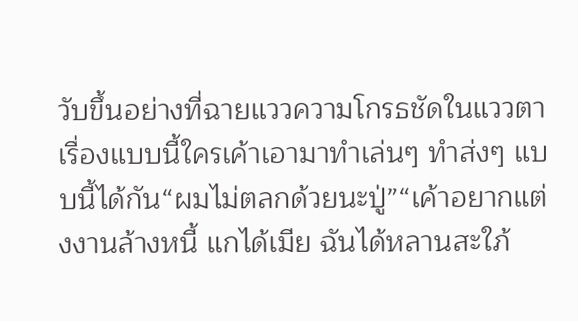วับขึ้นอย่างที่ฉายแววความโกรธชัดในแววตาเรื่องแบบนี้ใครเค้าเอามาทำเล่นๆ ทำส่งๆ แบบนี้ได้กัน“ผมไม่ตลกด้วยนะปู่”“เค้าอยากแต่งงานล้างหนี้ แกได้เมีย ฉันได้หลานสะใภ้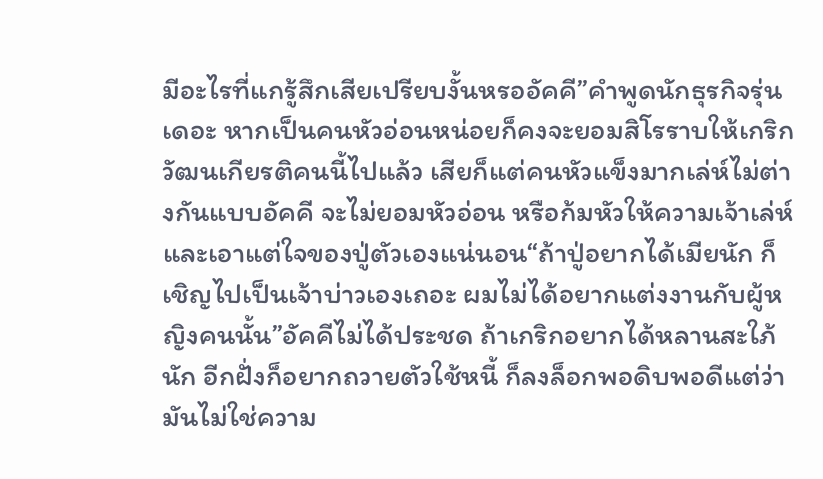มีอะไรที่แกรู้สึกเสียเปรียบงั้นหรออัคคี”คำพูดนักธุรกิจรุ่นเดอะ หากเป็นคนหัวอ่อนหน่อยก็คงจะยอมสิโรราบให้เกริก วัฒนเกียรติคนนี้ไปแล้ว เสียก็แต่คนหัวแข็งมากเล่ห์ไม่ต่างกันแบบอัคคี จะไม่ยอมหัวอ่อน หรือก้มหัวให้ความเจ้าเล่ห์และเอาแต่ใจของปู่ตัวเองแน่นอน“ถ้าปู่อยากได้เมียนัก ก็เชิญไปเป็นเจ้าบ่าวเองเถอะ ผมไม่ได้อยากแต่งงานกับผู้หญิงคนนั้น”อัคคีไม่ได้ประชด ถ้าเกริกอยากได้หลานสะใภ้นัก อีกฝั่งก็อยากถวายตัวใช้หนี้ ก็ลงล็อกพอดิบพอดีแต่ว่ามันไม่ใช่ความ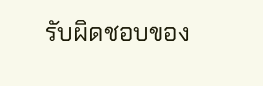รับผิดชอบของ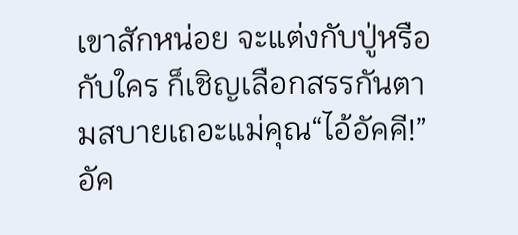เขาสักหน่อย จะแต่งกับปู่หรือกับใคร ก็เชิญเลือกสรรกันตามสบายเถอะแม่คุณ“ไอ้อัคคี!”อัค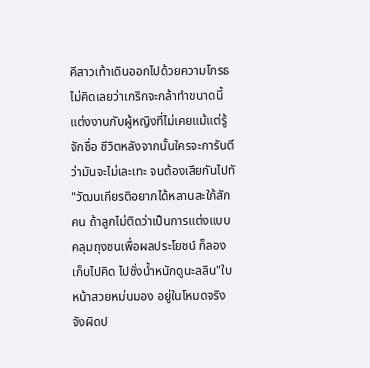คีสาวเท้าเดินออกไปด้วยความโกรธ ไม่คิดเลยว่าเกริกจะกล้าทำขนาดนี้แต่งงานกับผู้หญิงที่ไม่เคยแม้แต่รู้จักชื่อ ชีวิตหลังจากนั้นใครจะการันตีว่ามันจะไม่เละเทะ จนต้องเสียกันไปทั
"วัฒนเกียรติอยากได้หลานสะใภ้สักคน ถ้าลูกไม่ติดว่าเป็นการแต่งแบบคลุมถุงชนเพื่อผลประโยชน์ ก็ลองเก็บไปคิด ไปชั่งน้ำหนักดูนะลลิน"ใบหน้าสวยหม่นมอง อยู่ในโหมดจริงจังผิดป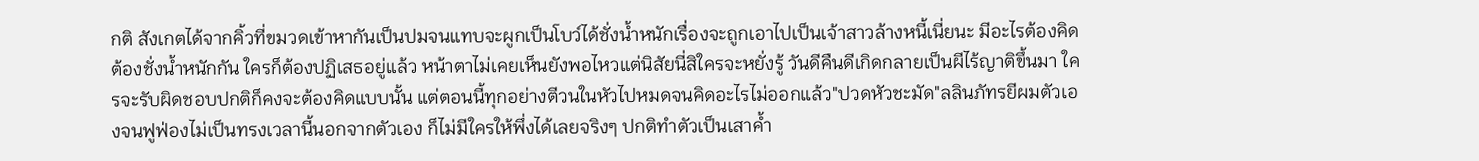กติ สังเกตได้จากคิ้วที่ขมวดเข้าหากันเป็นปมจนแทบจะผูกเป็นโบว์ได้ชั่งน้ำหนักเรื่องจะถูกเอาไปเป็นเจ้าสาวล้างหนี้เนี่ยนะ มีอะไรต้องคิดต้องชั่งน้ำหนักกัน ใครก็ต้องปฏิเสธอยู่แล้ว หน้าตาไม่เคยเห็นยังพอไหวแต่นิสัยนี่สิใครจะหยั่งรู้ วันดีคืนดีเกิดกลายเป็นผีไร้ญาติขึ้นมา ใครจะรับผิดชอบปกติก็คงจะต้องคิดแบบนั้น แต่ตอนนี้ทุกอย่างตีวนในหัวไปหมดจนคิดอะไรไม่ออกแล้ว"ปวดหัวชะมัด"ลลินภัทรยีผมตัวเองจนฟูฟ่องไม่เป็นทรงเวลานี้นอกจากตัวเอง ก็ไม่มีใครให้พึ่งได้เลยจริงๆ ปกติทำตัวเป็นเสาค้ำ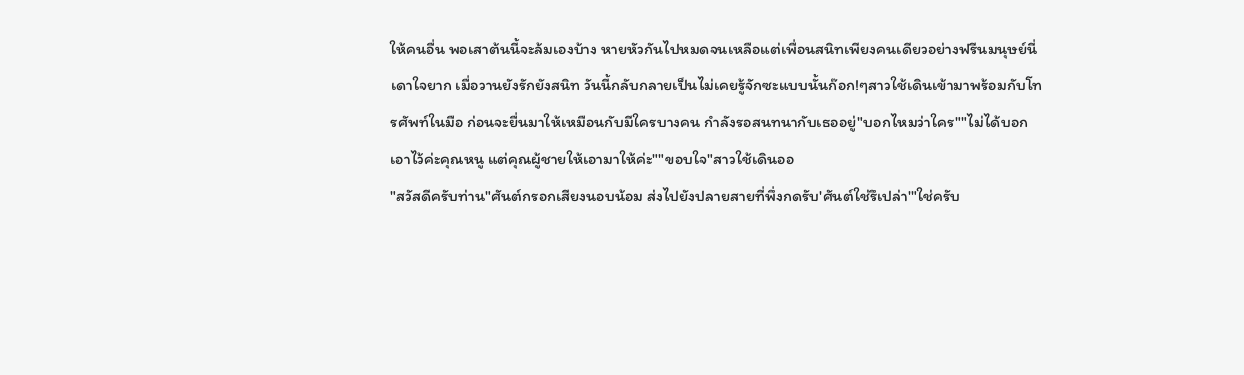ให้คนอื่น พอเสาต้นนี้จะล้มเองบ้าง หายหัวกันไปหมดจนเหลือแต่เพื่อนสนิทเพียงคนเดียวอย่างฟรีนมนุษย์นี่เดาใจยาก เมื่อวานยังรักยังสนิท วันนี้กลับกลายเป็นไม่เคยรู้จักซะแบบนั้นก๊อก!ๆสาวใช้เดินเข้ามาพร้อมกับโทรศัพท์ในมือ ก่อนจะยื่นมาให้เหมือนกับมีใครบางคน กำลังรอสนทนากับเธออยู่"บอกไหมว่าใคร""ไม่ได้บอกเอาไว้ค่ะคุณหนู แต่คุณผู้ชายให้เอามาให้ค่ะ""ขอบใจ"สาวใช้เดินออ
"สวัสดีครับท่าน"ศันต์กรอกเสียงนอบน้อม ส่งไปยังปลายสายที่พึ่งกดรับ'ศันต์ใช่รึเปล่า'"ใช่ครับ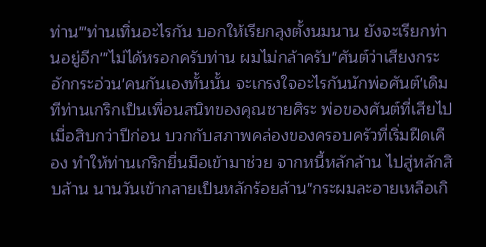ท่าน"'ท่านเทิ่นอะไรกัน บอกให้เรียกลุงตั้งนมนาน ยังจะเรียกท่านอยู่อีก'"ไม่ได้หรอกครับท่าน ผมไม่กล้าครับ"ศันต์ว่าเสียงกระอักกระอ่วน'คนกันเองทั้นนั้น จะเกรงใจอะไรกันนักพ่อศันต์'เดิมทีท่านเกริกเป็นเพื่อนสนิทของคุณชายศิระ พ่อของศันต์ที่เสียไปเมื่อสิบกว่าปีก่อน บวกกับสภาพคล่องของครอบครัวที่เริ่มฝืดเคือง ทำให้ท่านเกริกยื่นมือเข้ามาช่วย จากหนี้หลักล้าน ไปสู่หลักสิบล้าน นานวันเข้ากลายเป็นหลักร้อยล้าน"กระผมละอายเหลือเกิ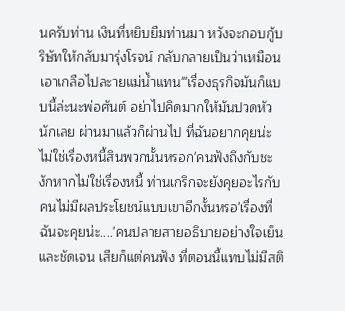นครับท่าน เงินที่หยิบยืมท่านมา หวังจะกอบกู้บริษัทให้กลับมารุ่งโรจน์ กลับกลายเป็นว่าเหมือนเอาเกลือไปละายแม่น้ำแทน"'เรื่องธุรกิจมันก็แบบนี้ล่ะนะพ่อศันต์ อย่าไปคิดมากให้มันปวดหัวนักเลย ผ่านมาแล้วก็ผ่านไป ที่ฉันอยากคุยน่ะ ไม่ใช่เรื่องหนี้สินพวกนั้นหรอก'คนฟังถึงกับชะงักหากไม่ใช่เรื่องหนี้ ท่านเกริกจะยังคุยอะไรกับคนไม่มีผลประโยชน์แบบเขาอีกงั้นหรอ'เรื่องที่ฉันจะคุยน่ะ....'คนปลายสายอธิบายอย่างใจเย็น และชัดเจน เสียก็แต่คนฟัง ที่ตอนนี้แทบไม่มีสติ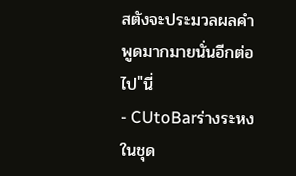สตังจะประมวลผลคำพูดมากมายนั่นอีกต่อไป"นี่
- CUtoBarร่างระหงในชุด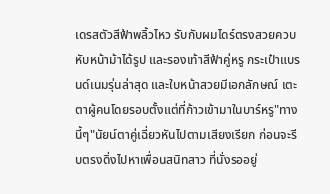เดรสตัวสีฟ้าพลิ้วไหว รับกับผมไดร์ตรงสวยควบหับหน้าม้าได้รูป และรองเท้าสีฟ้าคู่หรู กระเป๋าแบรนด์เนมรุ่นล่าสุด และใบหน้าสวยมีเอกลักษณ์ เตะตาผู้คนโดยรอบตั้งแต่ที่ก้าวเข้ามาในบาร์หรู"ทางนี้ๆ"นัยน์ตาคู่เฉี่ยวหันไปตามเสียงเรียก ก่อนจะรีบตรงดิ่งไปหาเพื่อนสนิทสาว ที่นั่งรออยู่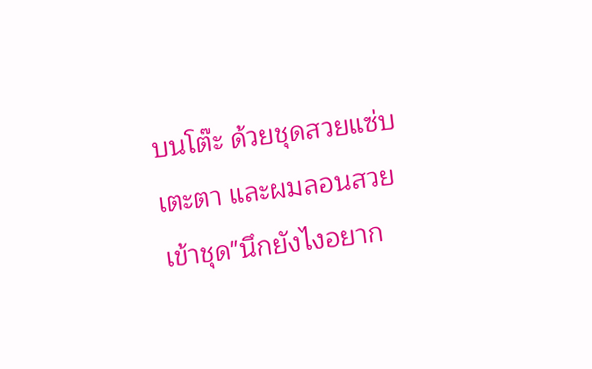บนโต๊ะ ด้วยชุดสวยแซ่บเตะตา และผมลอนสวยเข้าชุด"นึกยังไงอยาก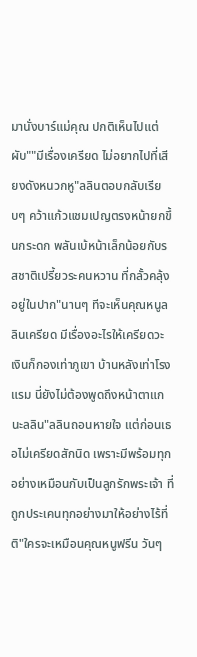มานั่งบาร์แม่คุณ ปกติเห็นไปแต่ผับ""มีเรื่องเครียด ไม่อยากไปที่เสียงดังหนวกหู"ลลินตอบกลับเรียบๆ คว้าแก้วแชมเปญตรงหน้ายกขึ้นกระดก พลันเบ้หน้าเล็กน้อยกับรสชาติเปรี้ยวระคนหวาน ที่กลั้วคลุ้งอยู่ในปาก"นานๆ ทีจะเห็นคุณหนูลลินเครียด มีเรื่องอะไรให้เครียดวะ เงินก็กองเท่าภูเขา บ้านหลังเท่าโรงแรม นี่ยังไม่ต้องพูดถึงหน้าตาแกนะลลิน"ลลินถอนหายใจ แต่ก่อนเธอไม่เครียดสักนิด เพราะมีพร้อมทุกอย่างเหมือนกับเป็นลูกรักพระเจ้า ที่ถูกประเคนทุกอย่างมาให้อย่างไร้ที่ติ"ใครจะเหมือนคุณหนูฟรีน วันๆ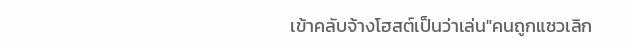เข้าคลับจ้างโฮสต์เป็นว่าเล่น"คนถูกแซวเลิก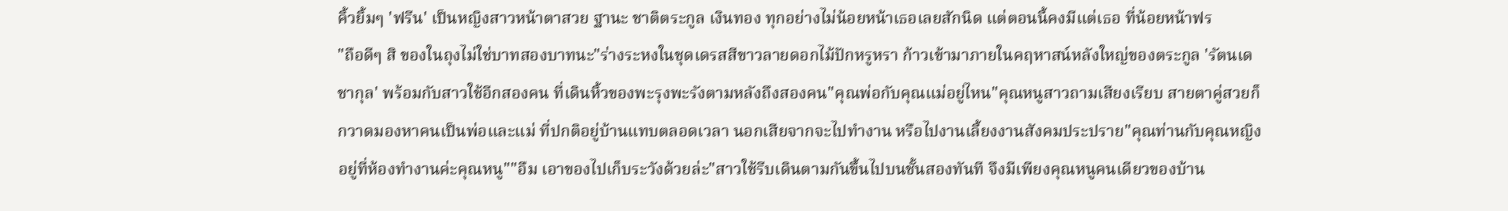คิ้วยิ้มๆ 'ฟรีน' เป็นหญิงสาวหน้าตาสวย ฐานะ ชาติตระกูล เงินทอง ทุกอย่างไม่น้อยหน้าเธอเลยสักนิด แต่ตอนนี้คงมีแต่เธอ ที่น้อยหน้าฟร
"ถือดีๆ สิ ของในถุงไม่ใช่บาทสองบาทนะ"ร่างระหงในชุดเดรสสีขาวลายดอกไม้ปักหรูหรา ก้าวเข้ามาภายในคฤหาสน์หลังใหญ่ของตระกูล 'รัตนเดชากุล' พร้อมกับสาวใช้อีกสองคน ที่เดินหิ้วของพะรุงพะรังตามหลังถึงสองคน"คุณพ่อกับคุณแม่อยู่ไหน"คุณหนูสาวถามเสียงเรียบ สายตาคู่สวยก็กวาดมองหาคนเป็นพ่อและแม่ ที่ปกติอยู่บ้านแทบตลอดเวลา นอกเสียจากจะไปทำงาน หรือไปงานเลี้ยงงานสังคมประปราย"คุณท่านกับคุณหญิง อยู่ที่ห้องทำงานค่ะคุณหนู""อืม เอาของไปเก็บระวังด้วยล่ะ"สาวใช้รีบเดินตามกันขึ้นไปบนชั้นสองทันที จึงมีเพียงคุณหนูคนเดียวของบ้าน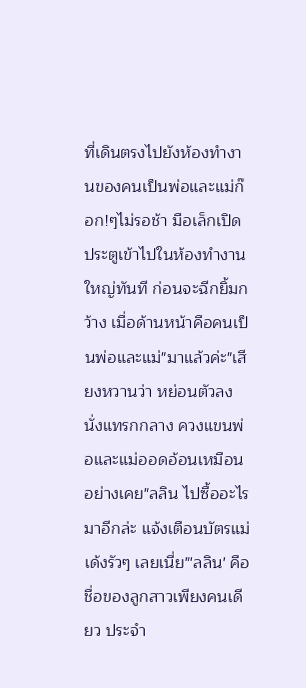ที่เดินตรงไปยังห้องทำงานของคนเป็นพ่อและแม่ก๊อก!ๆไม่รอช้า มือเล็กเปิดประตูเข้าไปในห้องทำงานใหญ่ทันที ก่อนจะฉีกยิ้มกว้าง เมื่อด้านหน้าคือคนเป็นพ่อและแม่"มาแล้วค่ะ"เสียงหวานว่า หย่อนตัวลงนั่งแทรกกลาง ควงแขนพ่อและแม่ออดอ้อนเหมือนอย่างเคย"ลลิน ไปซื้ออะไรมาอีกล่ะ แจ้งเตือนบัตรแม่เด้งรัวๆ เลยเนี่ย"'ลลิน' คือชื่อของลูกสาวเพียงคนเดียว ประจำ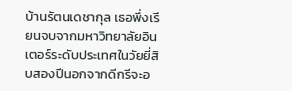บ้านรัตนเดชากุล เธอพึ่งเรียนจบจากมหาวิทยาลัยอินเตอร์ระดับประเทศในวัยยี่สิบสองปีนอกจากดีกรีจะอ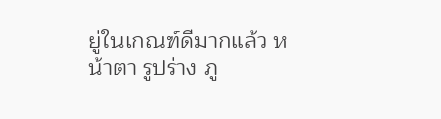ยู่ในเกณฑ์ดีมากแล้ว หน้าตา รูปร่าง ภู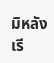มิหลัง เรี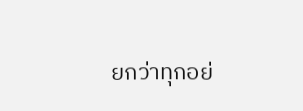ยกว่าทุกอย่